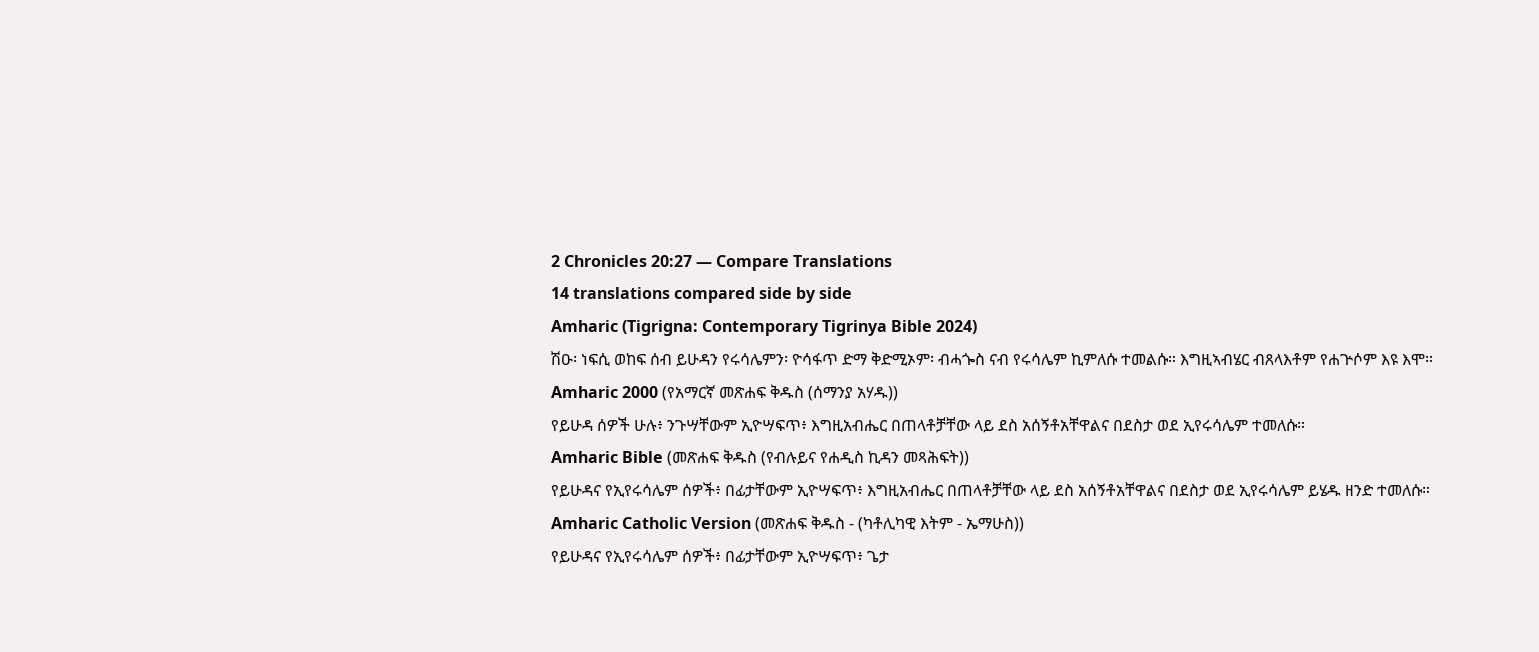2 Chronicles 20:27 — Compare Translations
14 translations compared side by side
Amharic (Tigrigna: Contemporary Tigrinya Bible 2024)
ሽዑ፡ ነፍሲ ወከፍ ሰብ ይሁዳን የሩሳሌምን፡ ዮሳፋጥ ድማ ቅድሚኦም፡ ብሓጐስ ናብ የሩሳሌም ኪምለሱ ተመልሱ። እግዚኣብሄር ብጸላእቶም የሐጕሶም እዩ እሞ።
Amharic 2000 (የአማርኛ መጽሐፍ ቅዱስ (ሰማንያ አሃዱ))
የይሁዳ ሰዎች ሁሉ፥ ንጉሣቸውም ኢዮሣፍጥ፥ እግዚአብሔር በጠላቶቻቸው ላይ ደስ አሰኝቶአቸዋልና በደስታ ወደ ኢየሩሳሌም ተመለሱ።
Amharic Bible (መጽሐፍ ቅዱስ (የብሉይና የሐዲስ ኪዳን መጻሕፍት))
የይሁዳና የኢየሩሳሌም ሰዎች፥ በፊታቸውም ኢዮሣፍጥ፥ እግዚአብሔር በጠላቶቻቸው ላይ ደስ አሰኝቶአቸዋልና በደስታ ወደ ኢየሩሳሌም ይሄዱ ዘንድ ተመለሱ።
Amharic Catholic Version (መጽሐፍ ቅዱስ - (ካቶሊካዊ እትም - ኤማሁስ))
የይሁዳና የኢየሩሳሌም ሰዎች፥ በፊታቸውም ኢዮሣፍጥ፥ ጌታ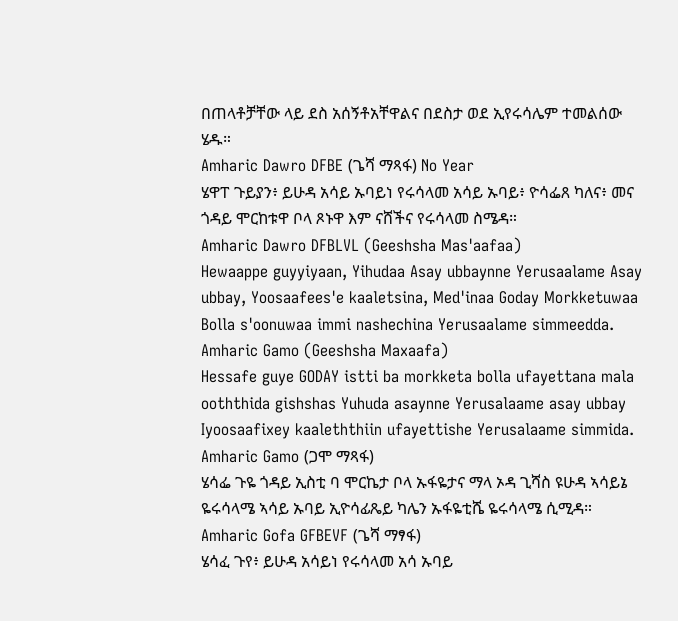በጠላቶቻቸው ላይ ደስ አሰኝቶአቸዋልና በደስታ ወደ ኢየሩሳሌም ተመልሰው ሄዱ።
Amharic Dawro DFBE (ጌሻ ማጻፋ) No Year
ሄዋፐ ጉይያን፥ ይሁዳ አሳይ ኡባይነ የሩሳላመ አሳይ ኡባይ፥ ዮሳፌጸ ካለና፥ መና ጎዳይ ሞርከቱዋ ቦላ ጾኑዋ እም ናሸችና የሩሳላመ ስሜዳ።
Amharic Dawro DFBLVL (Geeshsha Mas'aafaa)
Hewaappe guyyiyaan, Yihudaa Asay ubbaynne Yerusaalame Asay ubbay, Yoosaafees'e kaaletsina, Med'inaa Goday Morkketuwaa Bolla s'oonuwaa immi nashechina Yerusaalame simmeedda.
Amharic Gamo (Geeshsha Maxaafa)
Hessafe guye GODAY istti ba morkketa bolla ufayettana mala ooththida gishshas Yuhuda asaynne Yerusalaame asay ubbay Iyoosaafixey kaaleththiin ufayettishe Yerusalaame simmida.
Amharic Gamo (ጋሞ ማጻፋ)
ሄሳፌ ጉዬ ጎዳይ ኢስቲ ባ ሞርኬታ ቦላ ኡፋዬታና ማላ ኦዳ ጊሻስ ዩሁዳ ኣሳይኔ ዬሩሳላሜ ኣሳይ ኡባይ ኢዮሳፊጼይ ካሌን ኡፋዬቲሼ ዬሩሳላሜ ሲሚዳ።
Amharic Gofa GFBEVF (ጌሻ ማፃፋ)
ሄሳፈ ጉየ፥ ይሁዳ አሳይነ የሩሳላመ አሳ ኡባይ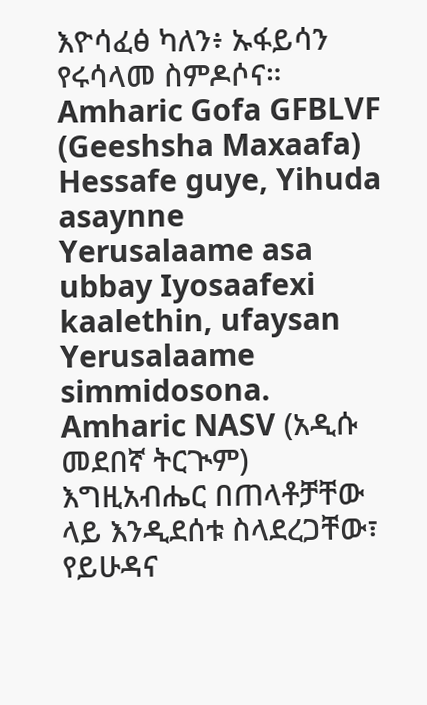እዮሳፈፅ ካለን፥ ኡፋይሳን የሩሳላመ ስምዶሶና።
Amharic Gofa GFBLVF (Geeshsha Maxaafa)
Hessafe guye, Yihuda asaynne Yerusalaame asa ubbay Iyosaafexi kaalethin, ufaysan Yerusalaame simmidosona.
Amharic NASV (አዲሱ መደበኛ ትርጒም)
እግዚአብሔር በጠላቶቻቸው ላይ እንዲደሰቱ ስላደረጋቸው፣ የይሁዳና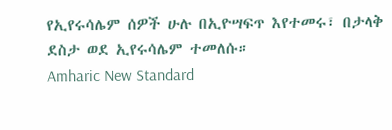የኢየሩሳሌም ሰዎች ሁሉ በኢዮሣፍጥ እየተመሩ፣ በታላቅ ደስታ ወደ ኢየሩሳሌም ተመለሱ።
Amharic New Standard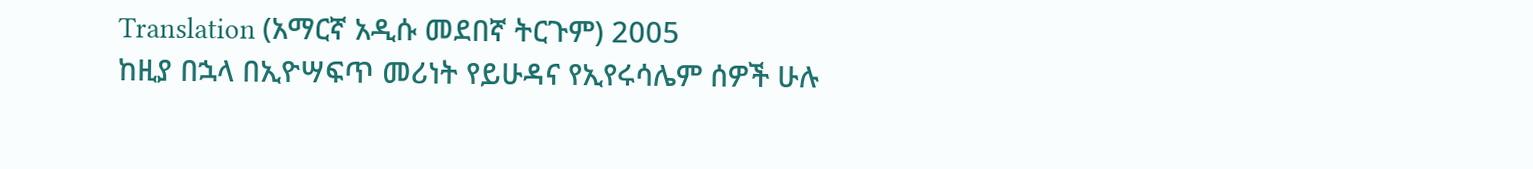Translation (አማርኛ አዲሱ መደበኛ ትርጉም) 2005
ከዚያ በኋላ በኢዮሣፍጥ መሪነት የይሁዳና የኢየሩሳሌም ሰዎች ሁሉ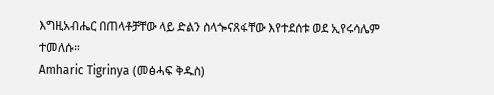እግዚአብሔር በጠላቶቻቸው ላይ ድልን ስላጐናጸፋቸው እየተደሰቱ ወደ ኢየሩሳሌም ተመለሱ።
Amharic Tigrinya (መፅሓፍ ቅዱስ)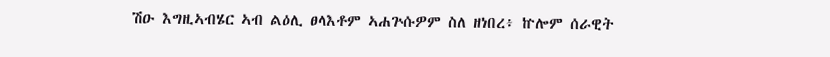ሽዑ እግዚኣብሄር ኣብ ልዕሊ ፀላእቶም ኣሐጕሱዎም ስለ ዘነበረ፥ ኵሎም ሰራዊት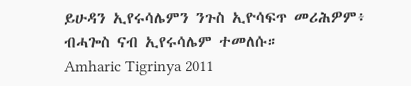ይሁዳን ኢየሩሳሌምን ንጉስ ኢዮሳፍጥ መሪሕዎም፥ ብሓጐስ ናብ ኢየሩሳሌም ተመለሱ።
Amharic Tigrinya 2011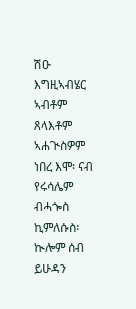ሽዑ እግዚኣብሄር ኣብቶም ጸላእቶም ኣሐጒስዎም ነበረ እሞ፡ ናብ የሩሳሌም ብሓጐስ ኪምለሱስ፡ ኲሎም ሰብ ይሁዳን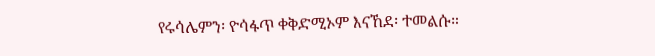የሩሳሌምን፡ ዮሳፋጥ ቀቅድሚኦም እናኸደ፡ ተመልሱ።